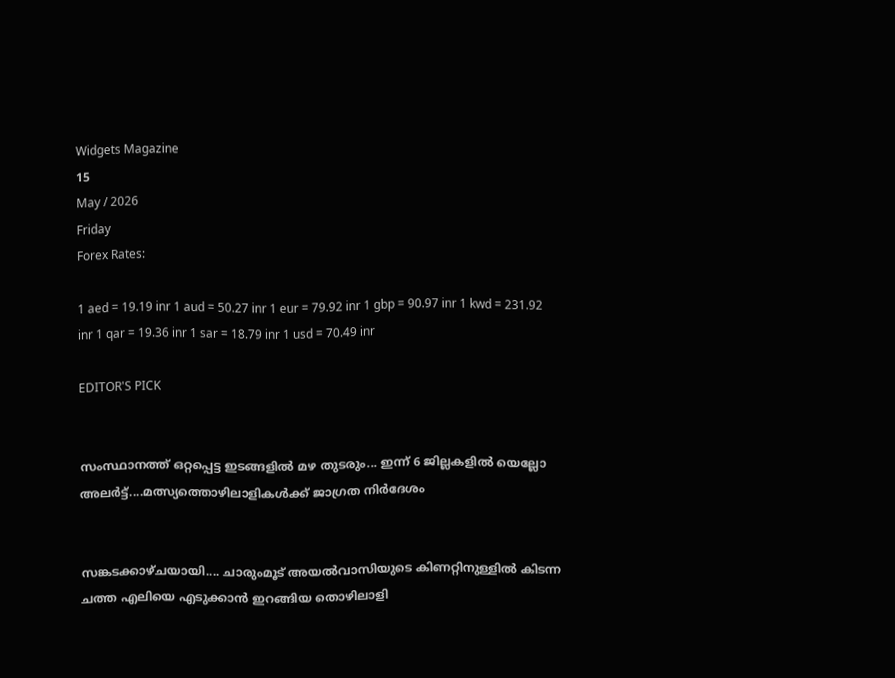Widgets Magazine
15
May / 2026
Friday
Forex Rates:

1 aed = 19.19 inr 1 aud = 50.27 inr 1 eur = 79.92 inr 1 gbp = 90.97 inr 1 kwd = 231.92 inr 1 qar = 19.36 inr 1 sar = 18.79 inr 1 usd = 70.49 inr

EDITOR'S PICK


സംസ്ഥാനത്ത് ഒറ്റപ്പെട്ട ഇടങ്ങളിൽ മഴ തുടരും... ഇന്ന് 6 ജില്ലകളിൽ യെല്ലോ അലർട്ട്....മത്സ്യത്തൊഴിലാളികൾക്ക് ജാഗ്രത നിർദേശം


സങ്കടക്കാഴ്ചയായി.... ചാരുംമൂട് അയൽവാസിയുടെ കിണറ്റിനുള്ളിൽ കിടന്ന ചത്ത എലിയെ എടുക്കാൻ ഇറങ്ങിയ തൊഴിലാളി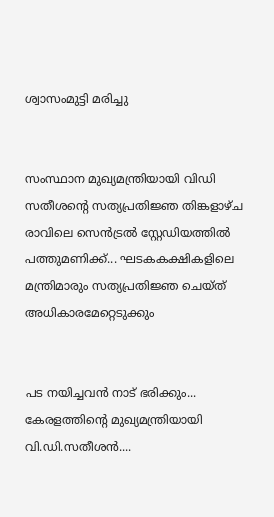ശ്വാസംമുട്ടി മരിച്ചു


സംസ്ഥാന മുഖ്യമന്ത്രിയായി വിഡി സതീശന്റെ സത്യപ്രതിജ്ഞ തിങ്കളാഴ്ച രാവിലെ സെൻട്രൽ സ്റ്റേഡിയത്തിൽ പത്തുമണിക്ക്... ഘടകകക്ഷികളിലെ മന്ത്രിമാരും സത്യപ്രതിജ്ഞ ചെയ്ത് അധികാരമേറ്റെടുക്കും


പട നയിച്ചവൻ നാട് ഭരിക്കും... കേരളത്തിന്റെ മുഖ്യമന്ത്രിയായി വി.ഡി.സതീശൻ....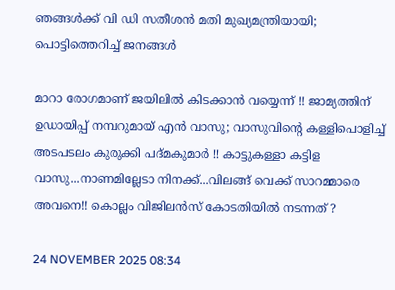ഞങ്ങൾക്ക് വി ഡി സതീശൻ മതി മുഖ്യമന്ത്രിയായി; പൊട്ടിത്തെറിച്ച് ജനങ്ങൾ

മാറാ രോഗമാണ് ജയിലില്‍ കിടക്കാന്‍ വയ്യെന്ന് !! ജാമ്യത്തിന് ഉഡായിപ്പ് നമ്പറുമായ് എന്‍ വാസു; വാസുവിന്റെ കള്ളിപൊളിച്ച് അടപടലം കുരുക്കി പദ്മകുമാര്‍ !! കാട്ടുകള്ളാ കട്ടിള വാസു...നാണമില്ലേടാ നിനക്ക്...വിലങ്ങ് വെക്ക് സാറമ്മാരെ അവനെ!! കൊല്ലം വിജിലന്‍സ് കോടതിയില്‍ നടന്നത് ?

24 NOVEMBER 2025 08:34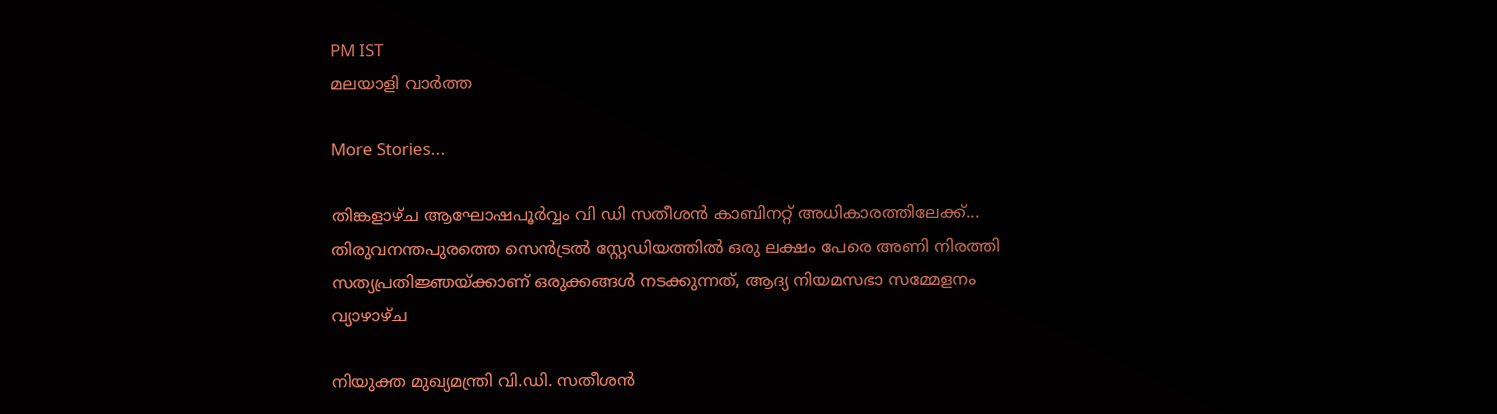PM IST
മലയാളി വാര്‍ത്ത

More Stories...

തിങ്കളാഴ്ച ആഘോഷപൂർവ്വം വി ഡി സതീശൻ കാബിനറ്റ് അധികാരത്തിലേക്ക്... തിരുവനന്തപുരത്തെ സെൻട്രൽ സ്റ്റേഡിയത്തിൽ ഒരു ലക്ഷം പേരെ അണി നിരത്തി സത്യപ്രതിജ്ഞയ്ക്കാണ് ഒരുക്കങ്ങൾ നടക്കുന്നത്, ആദ്യ നിയമസഭാ സമ്മേളനം വ്യാഴാഴ്ച

നിയുക്ത മുഖ്യമന്ത്രി വി.ഡി. സതീശൻ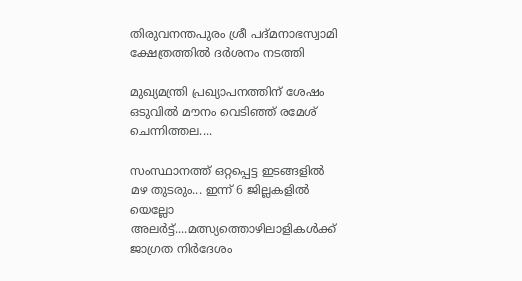തിരുവനന്തപുരം ശ്രീ പദ്മനാഭസ്വാമി ക്ഷേത്രത്തിൽ ദർശനം നടത്തി

മുഖ്യമന്ത്രി പ്രഖ്യാപനത്തിന് ശേഷം ഒടുവിൽ മൗനം വെടിഞ്ഞ് രമേശ് ചെന്നിത്തല....

സംസ്ഥാനത്ത് ഒറ്റപ്പെട്ട ഇടങ്ങളിൽ മഴ തുടരും... ഇന്ന് 6 ജില്ലകളിൽ യെല്ലോ അലർട്ട്....മത്സ്യത്തൊഴിലാളികൾക്ക് ജാഗ്രത നിർദേശം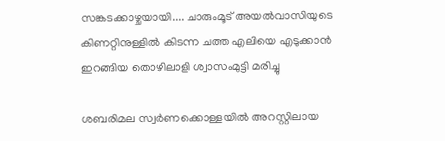സങ്കടക്കാഴ്ചയായി.... ചാരുംമൂട് അയൽവാസിയുടെ കിണറ്റിനുള്ളിൽ കിടന്ന ചത്ത എലിയെ എടുക്കാൻ ഇറങ്ങിയ തൊഴിലാളി ശ്വാസംമുട്ടി മരിച്ചു

ശബരിമല സ്വര്‍ണക്കൊള്ളയില്‍ അറസ്റ്റിലായ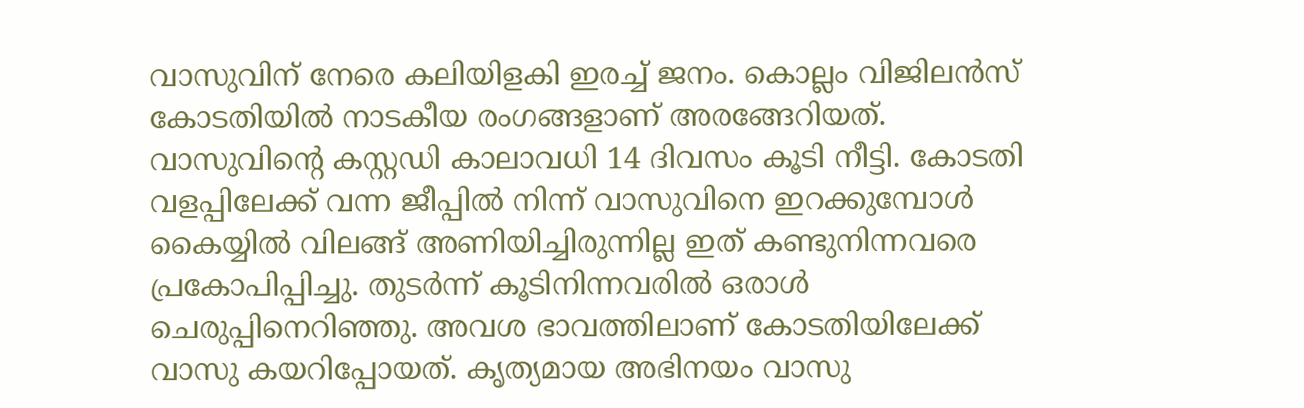വാസുവിന് നേരെ കലിയിളകി ഇരച്ച് ജനം. കൊല്ലം വിജിലന്‍സ് കോടതിയില്‍ നാടകീയ രംഗങ്ങളാണ് അരങ്ങേറിയത്. വാസുവിന്റെ കസ്റ്റഡി കാലാവധി 14 ദിവസം കൂടി നീട്ടി. കോടതി വളപ്പിലേക്ക് വന്ന ജീപ്പില്‍ നിന്ന് വാസുവിനെ ഇറക്കുമ്പോള്‍ കൈയ്യില്‍ വിലങ്ങ് അണിയിച്ചിരുന്നില്ല ഇത് കണ്ടുനിന്നവരെ പ്രകോപിപ്പിച്ചു. തുടര്‍ന്ന് കൂടിനിന്നവരില്‍ ഒരാള്‍ ചെരുപ്പിനെറിഞ്ഞു. അവശ ഭാവത്തിലാണ് കോടതിയിലേക്ക് വാസു കയറിപ്പോയത്. കൃത്യമായ അഭിനയം വാസു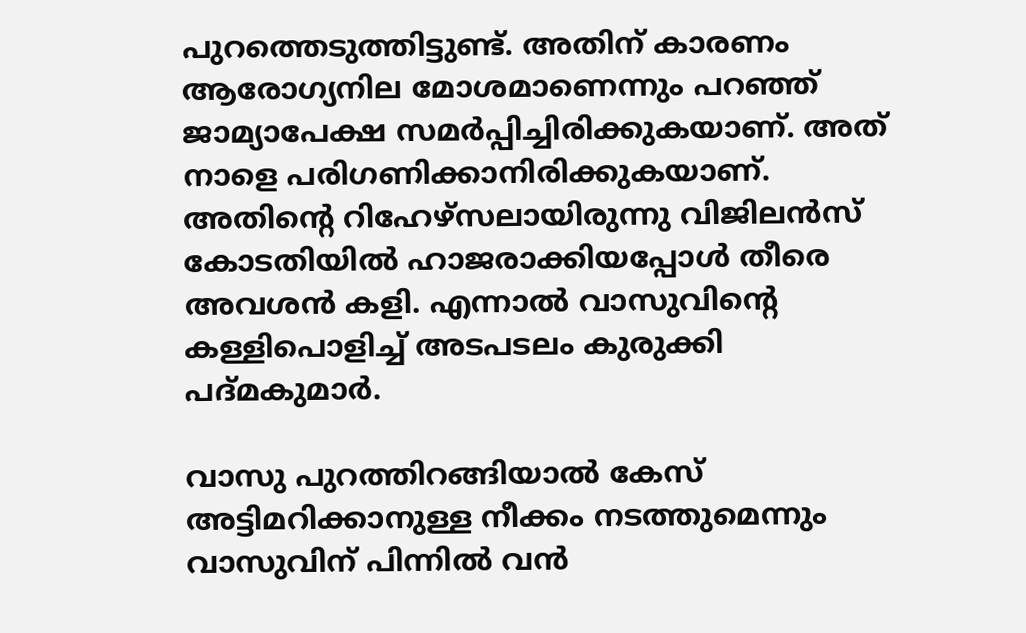പുറത്തെടുത്തിട്ടുണ്ട്. അതിന് കാരണം ആരോഗ്യനില മോശമാണെന്നും പറഞ്ഞ് ജാമ്യാപേക്ഷ സമര്‍പ്പിച്ചിരിക്കുകയാണ്. അത് നാളെ പരിഗണിക്കാനിരിക്കുകയാണ്. അതിന്റെ റിഹേഴ്‌സലായിരുന്നു വിജിലന്‍സ് കോടതിയില്‍ ഹാജരാക്കിയപ്പോള്‍ തീരെ അവശന്‍ കളി. എന്നാല്‍ വാസുവിന്റെ കള്ളിപൊളിച്ച് അടപടലം കുരുക്കി പദ്മകുമാര്‍.

വാസു പുറത്തിറങ്ങിയാല്‍ കേസ് അട്ടിമറിക്കാനുള്ള നീക്കം നടത്തുമെന്നും വാസുവിന് പിന്നില്‍ വന്‍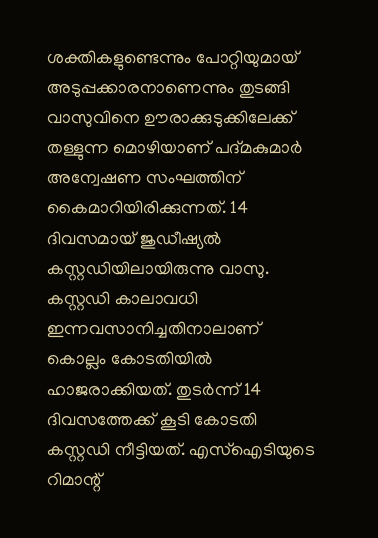ശക്തികളുണ്ടെന്നും പോറ്റിയുമായ് അടുപ്പക്കാരനാണെന്നും തുടങ്ങി വാസുവിനെ ഊരാക്കുടുക്കിലേക്ക് തള്ളുന്ന മൊഴിയാണ് പദ്മകുമാര്‍ അന്വേഷണ സംഘത്തിന് കൈമാറിയിരിക്കുന്നത്. 14 ദിവസമായ് ജുഡീഷ്യല്‍ കസ്റ്റഡിയിലായിരുന്നു വാസു. കസ്റ്റഡി കാലാവധി ഇന്നവസാനിച്ചതിനാലാണ് കൊല്ലം കോടതിയില്‍ ഹാജരാക്കിയത്. തുടര്‍ന്ന് 14 ദിവസത്തേക്ക് കൂടി കോടതി കസ്റ്റഡി നീട്ടിയത്. എസ്‌ഐടിയുടെ റിമാന്റ്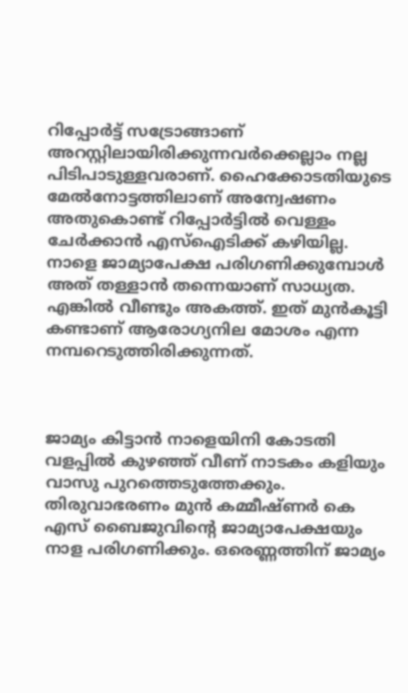റിപ്പോര്‍ട്ട് സട്രോങ്ങാണ് അറസ്റ്റിലായിരിക്കുന്നവര്‍ക്കെല്ലാം നല്ല പിടിപാടുള്ളവരാണ്. ഹൈക്കോടതിയുടെ മേല്‍നോട്ടത്തിലാണ് അന്വേഷണം അതുകൊണ്ട് റിപ്പോര്‍ട്ടില്‍ വെള്ളം ചേര്‍ക്കാന്‍ എസ്‌ഐടിക്ക് കഴിയില്ല. നാളെ ജാമ്യാപേക്ഷ പരിഗണിക്കുമ്പോള്‍ അത് തള്ളാന്‍ തന്നെയാണ് സാധ്യത. എങ്കില്‍ വീണ്ടും അകത്ത്. ഇത് മുന്‍കൂട്ടി കണ്ടാണ് ആരോഗ്യനില മോശം എന്ന നമ്പറെടുത്തിരിക്കുന്നത്.



ജാമ്യം കിട്ടാന്‍ നാളെയിനി കോടതി വളപ്പില്‍ കുഴഞ്ഞ് വീണ് നാടകം കളിയും വാസു പുറത്തെടുത്തേക്കും. തിരുവാഭരണം മുന്‍ കമ്മീഷ്ണര്‍ കെ എസ് ബൈജുവിന്റെ ജാമ്യാപേക്ഷയും നാള പരിഗണിക്കും. ഒരെണ്ണത്തിന് ജാമ്യം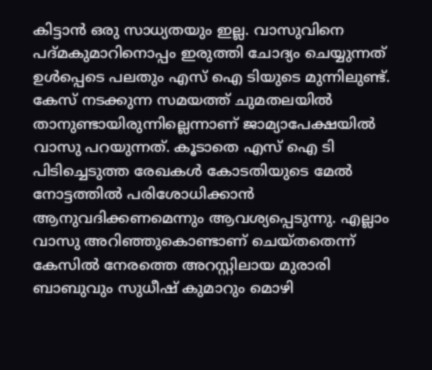കിട്ടാന്‍ ഒരു സാധ്യതയും ഇല്ല. വാസുവിനെ പദ്മകുമാറിനൊപ്പം ഇരുത്തി ചോദ്യം ചെയ്യുന്നത് ഉള്‍പ്പെടെ പലതും എസ് ഐ ടിയുടെ മുന്നിലുണ്ട്. കേസ് നടക്കുന്ന സമയത്ത് ചുമതലയില്‍ താനുണ്ടായിരുന്നില്ലെന്നാണ് ജാമ്യാപേക്ഷയില്‍ വാസു പറയുന്നത്. കൂടാതെ എസ് ഐ ടി പിടിച്ചെടുത്ത രേഖകള്‍ കോടതിയുടെ മേല്‍ നോട്ടത്തില്‍ പരിശോധിക്കാന്‍ ആനുവദിക്കണമെന്നും ആവശ്യപ്പെടുന്നു. എല്ലാം വാസു അറിഞ്ഞുകൊണ്ടാണ് ചെയ്തതെന്ന് കേസില്‍ നേരത്തെ അറസ്റ്റിലായ മുരാരി ബാബുവും സുധീഷ് കുമാറും മൊഴി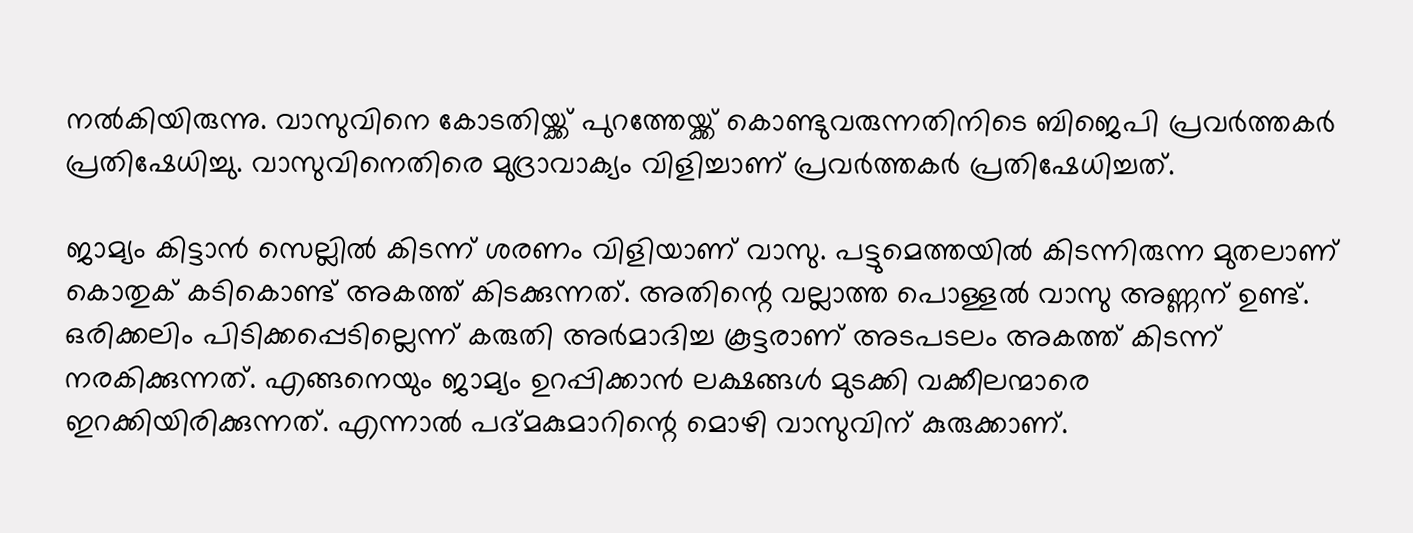നല്‍കിയിരുന്നു. വാസുവിനെ കോടതിയ്ക്ക് പുറത്തേയ്ക്ക് കൊണ്ടുവരുന്നതിനിടെ ബിജെപി പ്രവര്‍ത്തകര്‍ പ്രതിഷേധിച്ചു. വാസുവിനെതിരെ മുദ്രാവാക്യം വിളിച്ചാണ് പ്രവര്‍ത്തകര്‍ പ്രതിഷേധിച്ചത്.

ജാമ്യം കിട്ടാന്‍ സെല്ലില്‍ കിടന്ന് ശരണം വിളിയാണ് വാസു. പട്ടുമെത്തയില്‍ കിടന്നിരുന്ന മുതലാണ് കൊതുക് കടികൊണ്ട് അകത്ത് കിടക്കുന്നത്. അതിന്റെ വല്ലാത്ത പൊള്ളല്‍ വാസു അണ്ണന് ഉണ്ട്. ഒരിക്കലിം പിടിക്കപ്പെടില്ലെന്ന് കരുതി അര്‍മാദിച്ച കൂട്ടരാണ് അടപടലം അകത്ത് കിടന്ന് നരകിക്കുന്നത്. എങ്ങനെയും ജാമ്യം ഉറപ്പിക്കാന്‍ ലക്ഷങ്ങള്‍ മുടക്കി വക്കീലന്മാരെ ഇറക്കിയിരിക്കുന്നത്. എന്നാല്‍ പദ്മകുമാറിന്റെ മൊഴി വാസുവിന് കുരുക്കാണ്.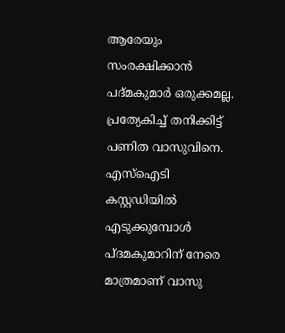ആരേയും സംരക്ഷിക്കാന്‍ പദ്മകുമാര്‍ ഒരുക്കമല്ല. പ്രത്യേകിച്ച് തനിക്കിട്ട് പണിത വാസുവിനെ. എസ്‌ഐടി കസ്റ്റഡിയില്‍ എടുക്കുമ്പോള്‍ പ്ദമകുമാറിന് നേരെ മാത്രമാണ് വാസു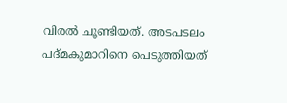വിരല്‍ ചൂണ്ടിയത്. അടപടലം പദ്മകുമാറിനെ പെടുത്തിയത്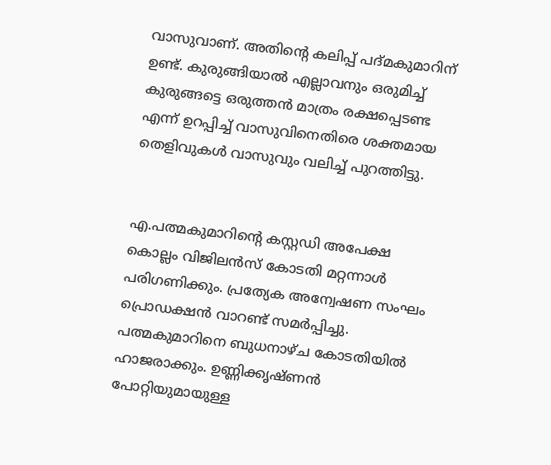വാസുവാണ്. അതിന്റെ കലിപ്പ് പദ്മകുമാറിന് ഉണ്ട്. കുരുങ്ങിയാല്‍ എല്ലാവനും ഒരുമിച്ച് കുരുങ്ങട്ടെ ഒരുത്തന്‍ മാത്രം രക്ഷപ്പെടണ്ട എന്ന് ഉറപ്പിച്ച് വാസുവിനെതിരെ ശക്തമായ തെളിവുകള്‍ വാസുവും വലിച്ച് പുറത്തിട്ടു.


എ.പത്മകുമാറിന്റെ കസ്റ്റഡി അപേക്ഷ കൊല്ലം വിജിലന്‍സ് കോടതി മറ്റന്നാള്‍ പരിഗണിക്കും. പ്രത്യേക അന്വേഷണ സംഘം പ്രൊഡക്ഷന്‍ വാറണ്ട് സമര്‍പ്പിച്ചു. പത്മകുമാറിനെ ബുധനാഴ്ച കോടതിയില്‍ ഹാജരാക്കും. ഉണ്ണിക്കൃഷ്ണന്‍ പോറ്റിയുമായുള്ള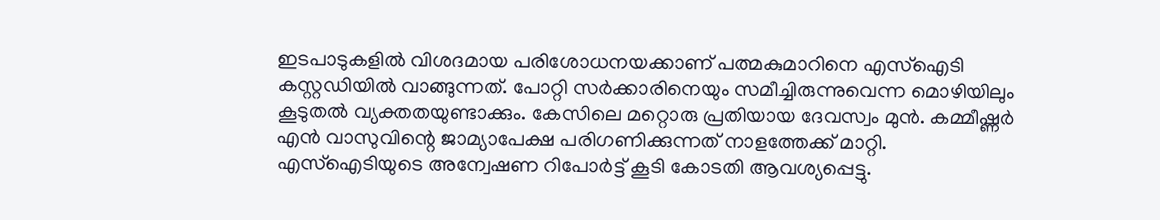ഇടപാടുകളില്‍ വിശദമായ പരിശോധനയക്കാണ് പത്മകുമാറിനെ എസ്‌ഐടി കസ്റ്റഡിയില്‍ വാങ്ങുന്നത്. പോറ്റി സര്‍ക്കാരിനെയും സമീച്ചിരുന്നുവെന്ന മൊഴിയിലും കൂടുതല്‍ വ്യക്തതയുണ്ടാക്കും. കേസിലെ മറ്റൊരു പ്രതിയായ ദേവസ്വം മുന്‍. കമ്മീഷ്ണര്‍ എന്‍ വാസുവിന്റെ ജാമ്യാപേക്ഷ പരിഗണിക്കുന്നത് നാളത്തേക്ക് മാറ്റി. എസ്‌ഐടിയുടെ അന്വേഷണ റിപോര്‍ട്ട് കൂടി കോടതി ആവശ്യപ്പെട്ടു.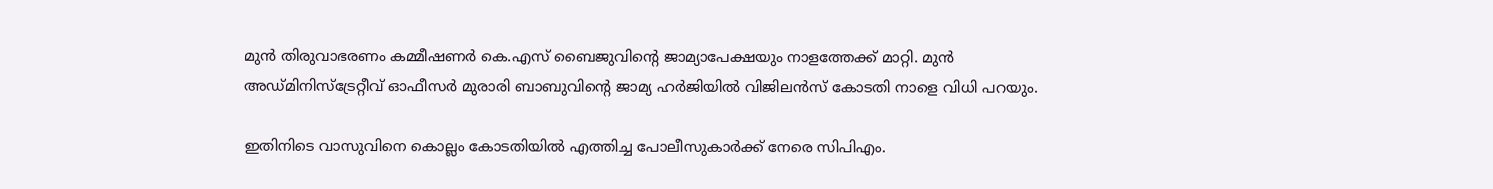മുന്‍ തിരുവാഭരണം കമ്മീഷണര്‍ കെ.എസ് ബൈജുവിന്റെ ജാമ്യാപേക്ഷയും നാളത്തേക്ക് മാറ്റി. മുന്‍ അഡ്മിനിസ്‌ട്രേറ്റീവ് ഓഫീസര്‍ മുരാരി ബാബുവിന്റെ ജാമ്യ ഹര്‍ജിയില്‍ വിജിലന്‍സ് കോടതി നാളെ വിധി പറയും.

ഇതിനിടെ വാസുവിനെ കൊല്ലം കോടതിയില്‍ എത്തിച്ച പോലീസുകാര്‍ക്ക് നേരെ സിപിഎം.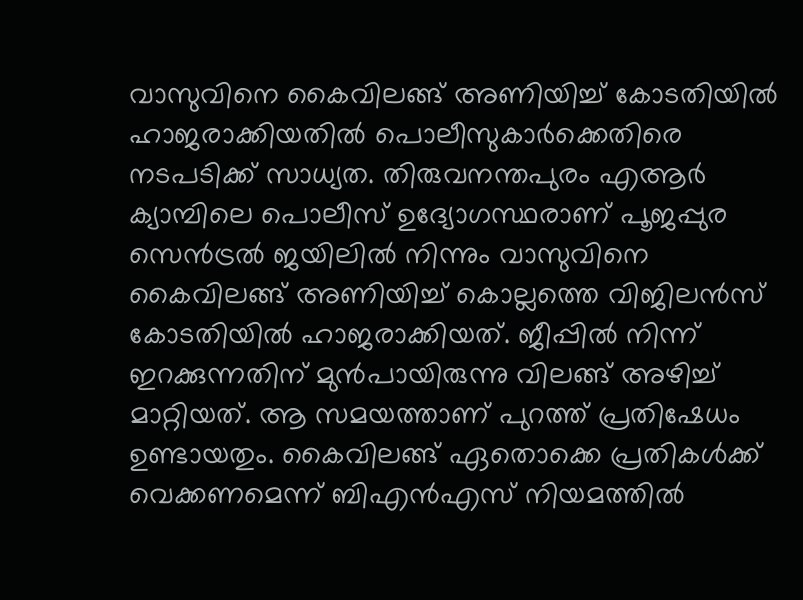വാസുവിനെ കൈവിലങ്ങ് അണിയിച്ച് കോടതിയില്‍ ഹാജരാക്കിയതില്‍ പൊലീസുകാര്‍ക്കെതിരെ നടപടിക്ക് സാധ്യത. തിരുവനന്തപുരം എആര്‍ ക്യാമ്പിലെ പൊലീസ് ഉദ്യോഗസ്ഥരാണ് പൂജപ്പുര സെന്‍ട്രല്‍ ജയിലില്‍ നിന്നും വാസുവിനെ കൈവിലങ്ങ് അണിയിച്ച് കൊല്ലത്തെ വിജിലന്‍സ് കോടതിയില്‍ ഹാജരാക്കിയത്. ജീപ്പില്‍ നിന്ന് ഇറക്കുന്നതിന് മുന്‍പായിരുന്നു വിലങ്ങ് അഴിച്ച് മാറ്റിയത്. ആ സമയത്താണ് പുറത്ത് പ്രതിഷേധം ഉണ്ടായതും. കൈവിലങ്ങ് ഏതൊക്കെ പ്രതികള്‍ക്ക് വെക്കണമെന്ന് ബിഎന്‍എസ് നിയമത്തില്‍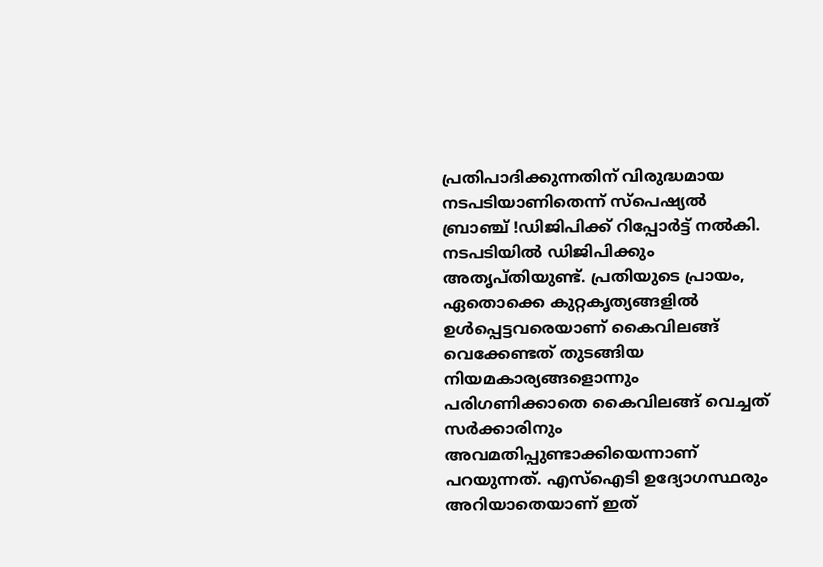പ്രതിപാദിക്കുന്നതിന് വിരുദ്ധമായ നടപടിയാണിതെന്ന് സ്‌പെഷ്യല്‍ ബ്രാഞ്ച് !ഡിജിപിക്ക് റിപ്പോര്‍ട്ട് നല്‍കി. നടപടിയില്‍ ഡിജിപിക്കും അതൃപ്തിയുണ്ട്. പ്രതിയുടെ പ്രായം, ഏതൊക്കെ കുറ്റകൃത്യങ്ങളില്‍ ഉള്‍പ്പെട്ടവരെയാണ് കൈവിലങ്ങ് വെക്കേണ്ടത് തുടങ്ങിയ നിയമകാര്യങ്ങളൊന്നും പരിഗണിക്കാതെ കൈവിലങ്ങ് വെച്ചത് സര്‍ക്കാരിനും അവമതിപ്പുണ്ടാക്കിയെന്നാണ് പറയുന്നത്. എസ്‌ഐടി ഉദ്യോഗസ്ഥരും അറിയാതെയാണ് ഇത്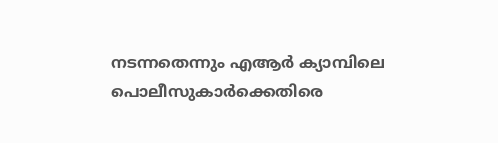നടന്നതെന്നും എആര്‍ ക്യാമ്പിലെ പൊലീസുകാര്‍ക്കെതിരെ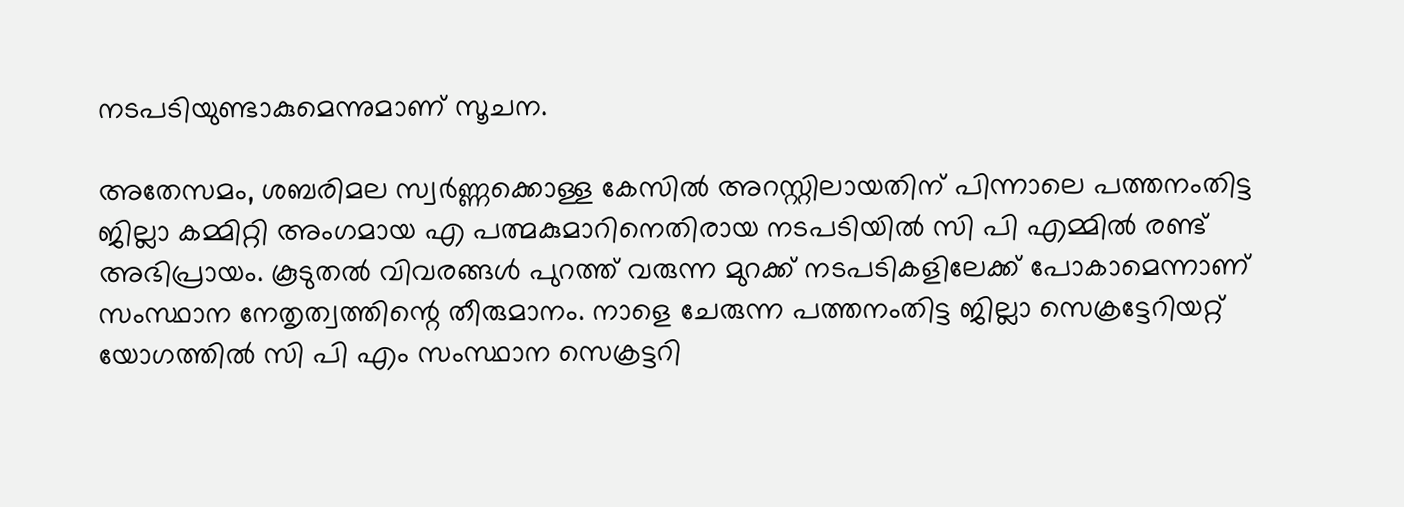നടപടിയുണ്ടാകുമെന്നുമാണ് സൂചന.

അതേസമം, ശബരിമല സ്വര്‍ണ്ണക്കൊള്ള കേസില്‍ അറസ്റ്റിലായതിന് പിന്നാലെ പത്തനംതിട്ട ജില്ലാ കമ്മിറ്റി അംഗമായ എ പത്മകുമാറിനെതിരായ നടപടിയില്‍ സി പി എമ്മില്‍ രണ്ട് അഭിപ്രായം. കൂടുതല്‍ വിവരങ്ങള്‍ പുറത്ത് വരുന്ന മുറക്ക് നടപടികളിലേക്ക് പോകാമെന്നാണ് സംസ്ഥാന നേതൃത്വത്തിന്റെ തീരുമാനം. നാളെ ചേരുന്ന പത്തനംതിട്ട ജില്ലാ സെക്രട്ടേറിയറ്റ് യോഗത്തില്‍ സി പി എം സംസ്ഥാന സെക്രട്ടറി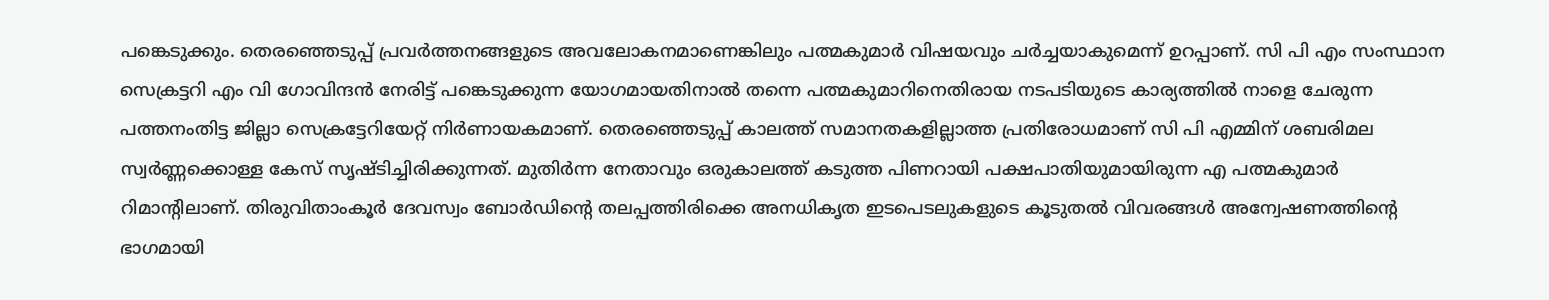പങ്കെടുക്കും. തെരഞ്ഞെടുപ്പ് പ്രവര്‍ത്തനങ്ങളുടെ അവലോകനമാണെങ്കിലും പത്മകുമാര്‍ വിഷയവും ചര്‍ച്ചയാകുമെന്ന് ഉറപ്പാണ്. സി പി എം സംസ്ഥാന സെക്രട്ടറി എം വി ഗോവിന്ദന്‍ നേരിട്ട് പങ്കെടുക്കുന്ന യോഗമായതിനാല്‍ തന്നെ പത്മകുമാറിനെതിരായ നടപടിയുടെ കാര്യത്തില്‍ നാളെ ചേരുന്ന പത്തനംതിട്ട ജില്ലാ സെക്രട്ടേറിയേറ്റ് നിര്‍ണായകമാണ്. തെരഞ്ഞെടുപ്പ് കാലത്ത് സമാനതകളില്ലാത്ത പ്രതിരോധമാണ് സി പി എമ്മിന് ശബരിമല സ്വര്‍ണ്ണക്കൊള്ള കേസ് സൃഷ്ടിച്ചിരിക്കുന്നത്. മുതിര്‍ന്ന നേതാവും ഒരുകാലത്ത് കടുത്ത പിണറായി പക്ഷപാതിയുമായിരുന്ന എ പത്മകുമാര്‍ റിമാന്റിലാണ്. തിരുവിതാംകൂര്‍ ദേവസ്വം ബോര്‍ഡിന്റെ തലപ്പത്തിരിക്കെ അനധികൃത ഇടപെടലുകളുടെ കൂടുതല്‍ വിവരങ്ങള്‍ അന്വേഷണത്തിന്റെ ഭാഗമായി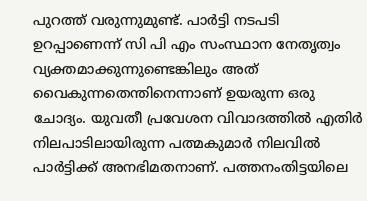പുറത്ത് വരുന്നുമുണ്ട്. പാര്‍ട്ടി നടപടി ഉറപ്പാണെന്ന് സി പി എം സംസ്ഥാന നേതൃത്വം വ്യക്തമാക്കുന്നുണ്ടെങ്കിലും അത് വൈകുന്നതെന്തിനെന്നാണ് ഉയരുന്ന ഒരു ചോദ്യം. യുവതീ പ്രവേശന വിവാദത്തില്‍ എതിര്‍ നിലപാടിലായിരുന്ന പത്മകുമാര്‍ നിലവില്‍ പാര്‍ട്ടിക്ക് അനഭിമതനാണ്. പത്തനംതിട്ടയിലെ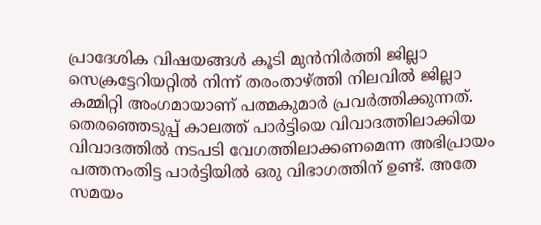പ്രാദേശിക വിഷയങ്ങള്‍ കൂടി മുന്‍നിര്‍ത്തി ജില്ലാ സെക്രട്ടേറിയറ്റില്‍ നിന്ന് തരംതാഴ്ത്തി നിലവില്‍ ജില്ലാ കമ്മിറ്റി അംഗമായാണ് പത്മകുമാര്‍ പ്രവര്‍ത്തിക്കുന്നത്. തെരഞ്ഞെടുപ്പ് കാലത്ത് പാര്‍ട്ടിയെ വിവാദത്തിലാക്കിയ വിവാദത്തില്‍ നടപടി വേഗത്തിലാക്കണമെന്ന അഭിപ്രായം പത്തനംതിട്ട പാര്‍ട്ടിയില്‍ ഒരു വിഭാഗത്തിന് ഉണ്ട്. അതേ സമയം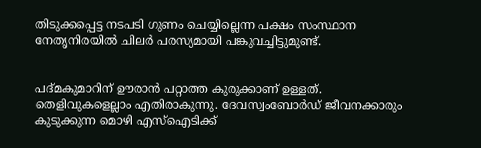തിടുക്കപ്പെട്ട നടപടി ഗുണം ചെയ്യില്ലെന്ന പക്ഷം സംസ്ഥാന നേതൃനിരയില്‍ ചിലര്‍ പരസ്യമായി പങ്കുവച്ചിട്ടുമുണ്ട്.


പദ്മകുമാറിന് ഊരാന്‍ പറ്റാത്ത കുരുക്കാണ് ഉള്ളത്. തെളിവുകളെല്ലാം എതിരാകുന്നു. ദേവസ്വംബോര്‍ഡ് ജീവനക്കാരും കുടുക്കുന്ന മൊഴി എസ്‌ഐടിക്ക്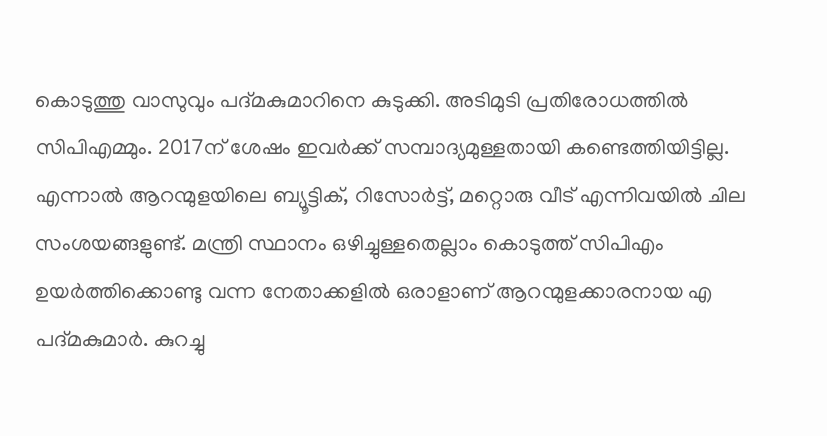കൊടുത്തു വാസുവും പദ്മകുമാറിനെ കുടുക്കി. അടിമുടി പ്രതിരോധത്തില്‍ സിപിഎമ്മും. 2017ന് ശേഷം ഇവര്‍ക്ക് സമ്പാദ്യമുള്ളതായി കണ്ടെത്തിയിട്ടില്ല. എന്നാല്‍ ആറന്മുളയിലെ ബ്യൂട്ടിക്, റിസോര്‍ട്ട്, മറ്റൊരു വീട് എന്നിവയില്‍ ചില സംശയങ്ങളുണ്ട്. മന്ത്രി സ്ഥാനം ഒഴിച്ചുള്ളതെല്ലാം കൊടുത്ത് സിപിഎം ഉയര്‍ത്തിക്കൊണ്ടു വന്ന നേതാക്കളില്‍ ഒരാളാണ് ആറന്മുളക്കാരനായ എ പദ്മകുമാര്‍. കുറച്ചു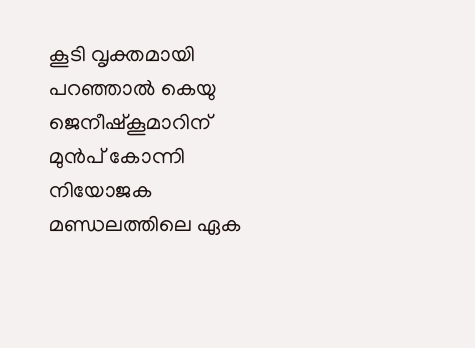കൂടി വൃക്തമായി പറഞ്ഞാല്‍ കെയു ജെനീഷ്‌കൂമാറിന് മുന്‍പ് കോന്നി നിയോജക മണ്ഡലത്തിലെ ഏക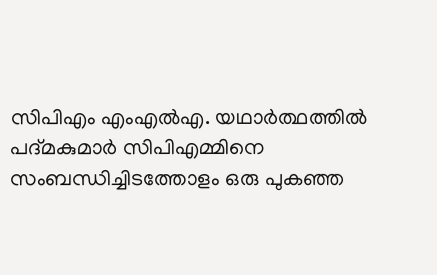സിപിഎം എംഎല്‍എ. യഥാര്‍ത്ഥത്തില്‍ പദ്മകുമാര്‍ സിപിഎമ്മിനെ സംബന്ധിച്ചിടത്തോളം ഒരു പുകഞ്ഞ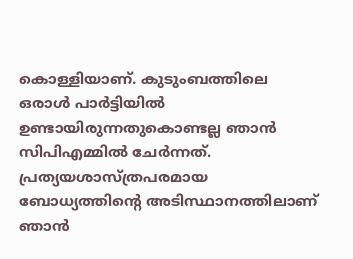കൊള്ളിയാണ്. കുടുംബത്തിലെ ഒരാള്‍ പാര്‍ട്ടിയില്‍ ഉണ്ടായിരുന്നതുകൊണ്ടല്ല ഞാന്‍ സിപിഎമ്മില്‍ ചേര്‍ന്നത്. പ്രത്യയശാസ്ത്രപരമായ ബോധ്യത്തിന്റെ അടിസ്ഥാനത്തിലാണ് ഞാന്‍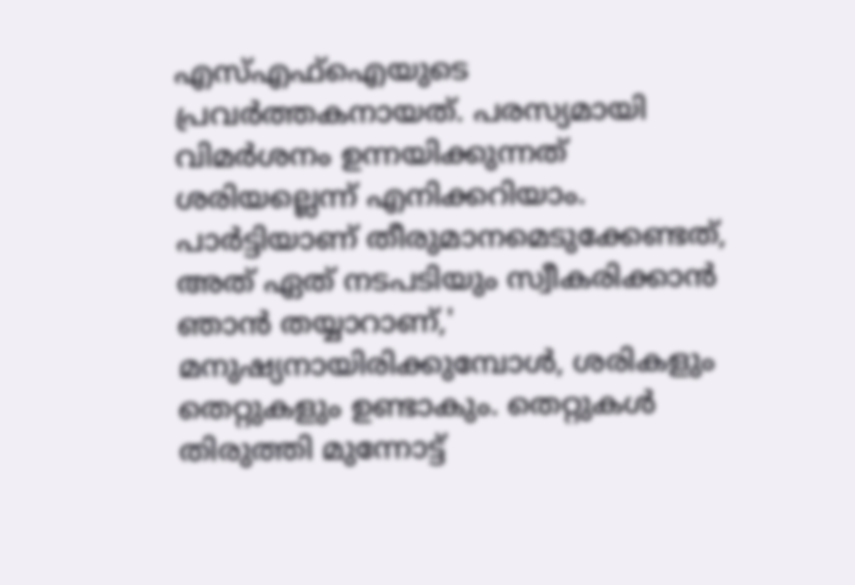എസ്എഫ്‌ഐയുടെ പ്രവര്‍ത്തകനായത്. പരസ്യമായി വിമര്‍ശനം ഉന്നയിക്കുന്നത് ശരിയല്ലെന്ന് എനിക്കറിയാം. പാര്‍ട്ടിയാണ് തീരുമാനമെടുക്കേണ്ടത്, അത് ഏത് നടപടിയും സ്വീകരിക്കാന്‍ ഞാന്‍ തയ്യാറാണ്,' മനുഷ്യനായിരിക്കുമ്പോള്‍, ശരികളും തെറ്റുകളും ഉണ്ടാകും. തെറ്റുകള്‍ തിരുത്തി മുന്നോട്ട്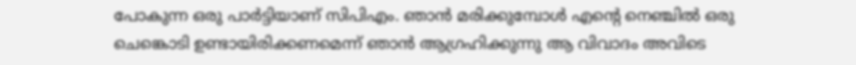പോകുന്ന ഒരു പാര്‍ട്ടിയാണ് സിപിഎം. ഞാന്‍ മരിക്കുമ്പോള്‍ എന്റെ നെഞ്ചില്‍ ഒരു ചെങ്കൊടി ഉണ്ടായിരിക്കണമെന്ന് ഞാന്‍ ആഗ്രഹിക്കുന്നു ആ വിവാദം അവിടെ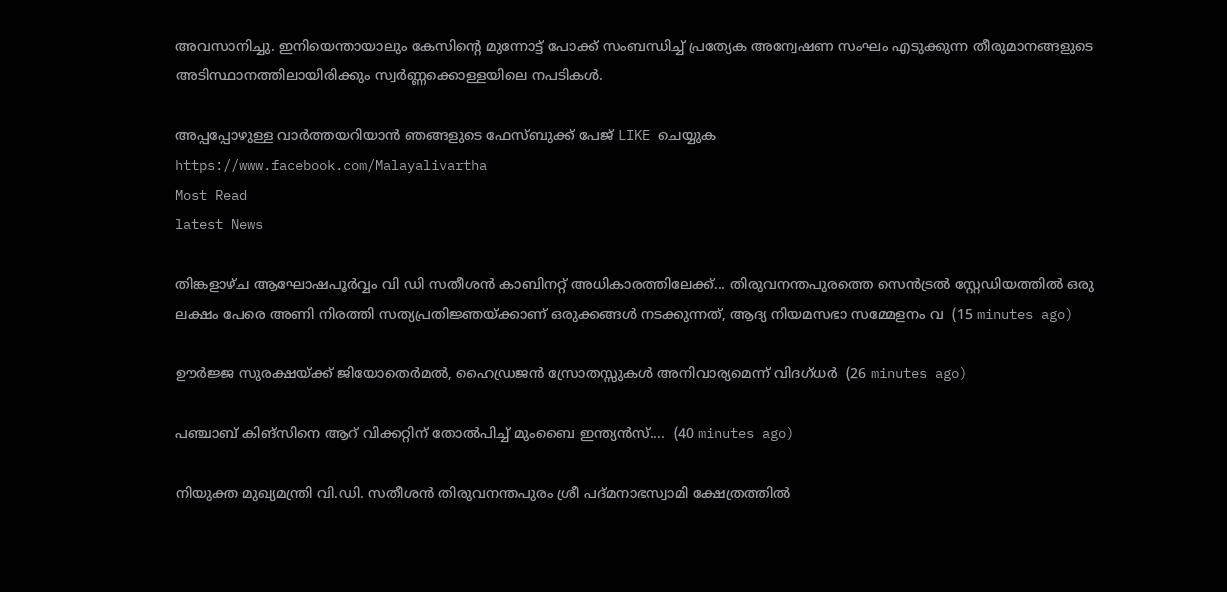അവസാനിച്ചു. ഇനിയെന്തായാലും കേസിന്റെ മുന്നോട്ട് പോക്ക് സംബന്ധിച്ച് പ്രത്യേക അന്വേഷണ സംഘം എടുക്കുന്ന തീരുമാനങ്ങളുടെ അടിസ്ഥാനത്തിലായിരിക്കും സ്വര്‍ണ്ണക്കൊള്ളയിലെ നപടികള്‍.

അപ്പപ്പോഴുള്ള വാര്‍ത്തയറിയാന്‍ ഞങ്ങളുടെ ഫേസ്‌ബുക്ക്‌ പേജ് LIKE ചെയ്യുക
https://www.facebook.com/Malayalivartha
Most Read
latest News

തിങ്കളാഴ്ച ആഘോഷപൂർവ്വം വി ഡി സതീശൻ കാബിനറ്റ് അധികാരത്തിലേക്ക്... തിരുവനന്തപുരത്തെ സെൻട്രൽ സ്റ്റേഡിയത്തിൽ ഒരു ലക്ഷം പേരെ അണി നിരത്തി സത്യപ്രതിജ്ഞയ്ക്കാണ് ഒരുക്കങ്ങൾ നടക്കുന്നത്, ആദ്യ നിയമസഭാ സമ്മേളനം വ  (15 minutes ago)

ഊർജ്ജ സുരക്ഷയ്ക്ക് ജിയോതെർമൽ, ഹൈഡ്രജൻ സ്രോതസ്സുകൾ അനിവാര്യമെന്ന് വിദഗ്ധർ  (26 minutes ago)

പഞ്ചാബ് കിങ്സിനെ ആറ് വിക്കറ്റിന് തോൽപിച്ച് മുംബൈ ഇന്ത്യൻസ്....  (40 minutes ago)

നിയുക്ത മുഖ്യമന്ത്രി വി.ഡി. സതീശൻ തിരുവനന്തപുരം ശ്രീ പദ്മനാഭസ്വാമി ക്ഷേത്രത്തിൽ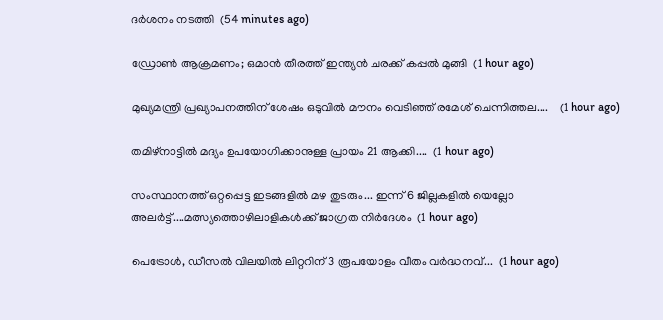ദർശനം നടത്തി  (54 minutes ago)

ഡ്രോൺ ആക്രമണം; ഒമാൻ തീരത്ത് ഇന്ത്യൻ ചരക്ക് കപ്പൽ മുങ്ങി  (1 hour ago)

മുഖ്യമന്ത്രി പ്രഖ്യാപനത്തിന് ശേഷം ഒടുവിൽ മൗനം വെടിഞ്ഞ് രമേശ് ചെന്നിത്തല....    (1 hour ago)

തമിഴ്നാട്ടിൽ മദ്യം ഉപയോഗിക്കാനുള്ള പ്രായം 21 ആക്കി....  (1 hour ago)

സംസ്ഥാനത്ത് ഒറ്റപ്പെട്ട ഇടങ്ങളിൽ മഴ തുടരും... ഇന്ന് 6 ജില്ലകളിൽ യെല്ലോ അലർട്ട്....മത്സ്യത്തൊഴിലാളികൾക്ക് ജാഗ്രത നിർദേശം  (1 hour ago)

പെട്രോൾ, ഡീസൽ വിലയിൽ ലിറ്ററിന് 3 രൂപയോളം വീതം വർദ്ധനവ്...  (1 hour ago)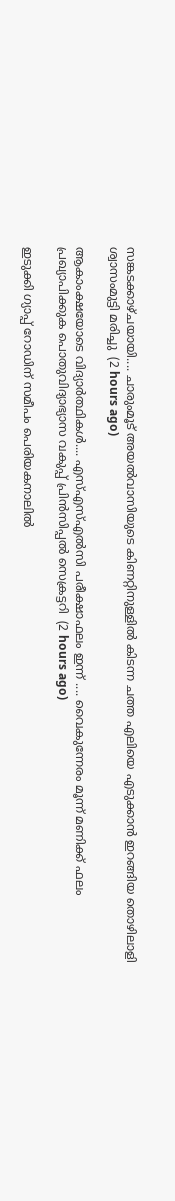സങ്കടക്കാഴ്ചയായി.... ചാരുംമൂട് അയൽവാസിയുടെ കിണറ്റിനുള്ളിൽ കിടന്ന ചത്ത എലിയെ എടുക്കാൻ ഇറങ്ങിയ തൊഴിലാളി ശ്വാസംമുട്ടി മരിച്ചു  (2 hours ago)

ആകാംക്ഷയോടെ വിദ്യാർത്ഥികൾ.... എസ്എസ്എൽസി പരീക്ഷാഫലം ഇന്ന് .... വൈകുന്നേരം മൂന്ന് മണിക്ക് ഫലം പ്രഖ്യാപിക്കുക പൊതുവിദ്യാഭ്യാസ വകുപ്പ് പ്രിൻസിപ്പൽ സെക്രട്ടറി  (2 hours ago)

ഇടുക്കി ഗ്യാപ്പ് റോഡിന് സമീപം പെരിയകനാലിൽ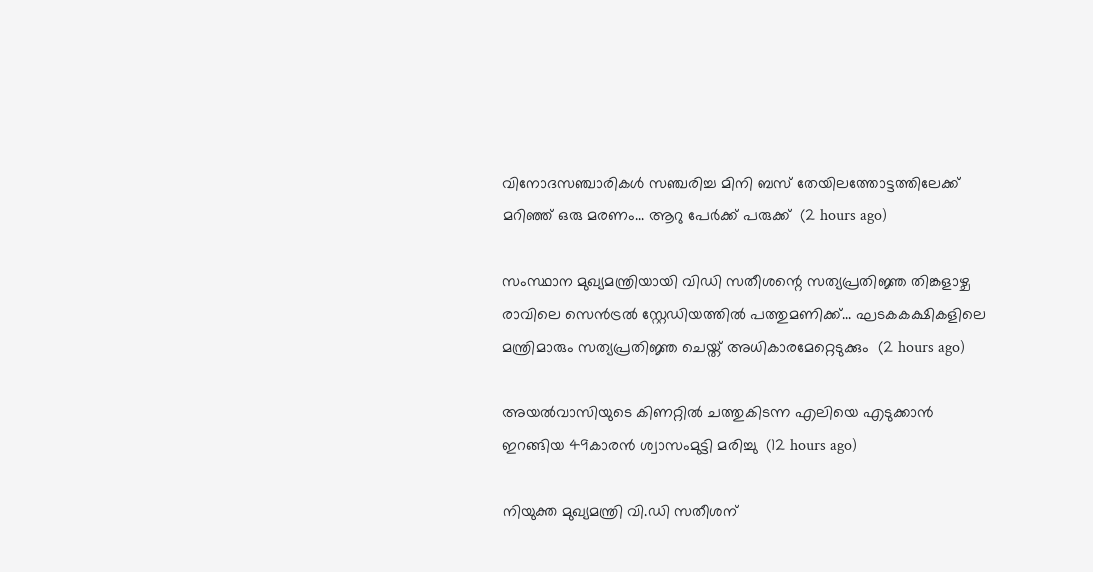വിനോദസഞ്ചാരികൾ സഞ്ചരിച്ച മിനി ബസ് തേയിലത്തോട്ടത്തിലേക്ക് മറിഞ്ഞ് ഒരു മരണം... ആറു പേർക്ക് പരുക്ക്  (2 hours ago)

സംസ്ഥാന മുഖ്യമന്ത്രിയായി വിഡി സതീശന്റെ സത്യപ്രതിജ്ഞ തിങ്കളാഴ്ച രാവിലെ സെൻട്രൽ സ്റ്റേഡിയത്തിൽ പത്തുമണിക്ക്... ഘടകകക്ഷികളിലെ മന്ത്രിമാരും സത്യപ്രതിജ്ഞ ചെയ്ത് അധികാരമേറ്റെടുക്കും  (2 hours ago)

അയല്‍വാസിയുടെ കിണറ്റില്‍ ചത്തുകിടന്ന എലിയെ എടുക്കാന്‍ ഇറങ്ങിയ 49കാരന്‍ ശ്വാസംമുട്ടി മരിച്ചു  (12 hours ago)

നിയുക്ത മുഖ്യമന്ത്രി വി.ഡി സതീശന്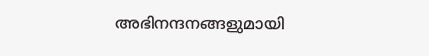അഭിനന്ദനങ്ങളുമായി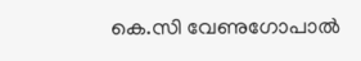കെ.സി വേണുഗോപാല്‍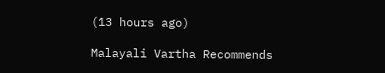(13 hours ago)

Malayali Vartha Recommends